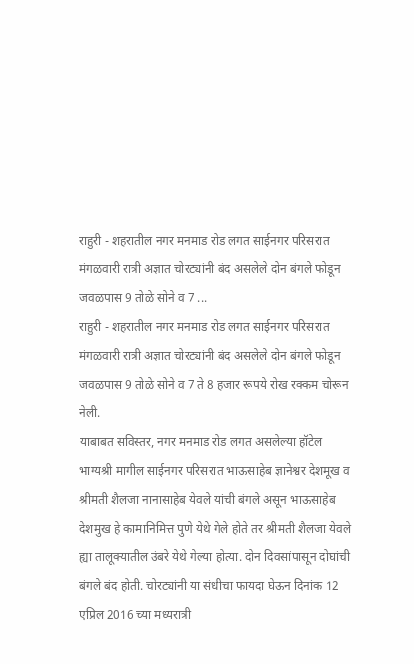राहुरी - शहरातील नगर मनमाड रोड लगत साईनगर परिसरात मंगळवारी रात्री अज्ञात चोरट्यांनी बंद असलेले दोन बंगले फोडून जवळपास 9 तोळे सोने व 7 ...
राहुरी - शहरातील नगर मनमाड रोड लगत साईनगर परिसरात मंगळवारी रात्री अज्ञात चोरट्यांनी बंद असलेले दोन बंगले फोडून जवळपास 9 तोळे सोने व 7 ते 8 हजार रूपये रोख रक्कम चोरून नेली.
याबाबत सविस्तर, नगर मनमाड रोड लगत असलेल्या हॉटेल भाग्यश्री मागील साईनगर परिसरात भाऊसाहेब ज्ञानेश्वर देशमूख व श्रीमती शैलजा नानासाहेब येवले यांची बंगले असून भाऊसाहेब देशमुख हे कामानिमित्त पुणे येथे गेले होते तर श्रीमती शैलजा येवले ह्या तालूक्यातील उंबरे येथे गेल्या होत्या. दोन दिवसांपासून दोघांची बंगले बंद होती. चोरट्यांनी या संधीचा फायदा घेऊन दिनांक 12 एप्रिल 2016 च्या मध्यरात्री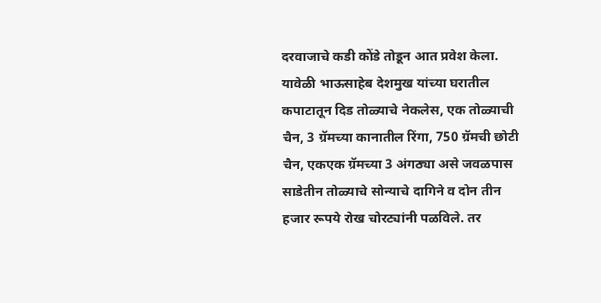दरवाजाचे कडी कोंडे तोडून आत प्रवेश केला. यावेळी भाऊसाहेब देशमुख यांच्या घरातील कपाटातून दिड तोळ्याचे नेकलेस, एक तोळ्याची चैन, 3 ग्रॅमच्या कानातील रिंगा, 750 ग्रॅमची छोटी चैन, एकएक ग्रॅमच्या 3 अंगठ्या असे जवळपास साडेतीन तोळ्याचे सोन्याचे दागिने व दोन तीन हजार रूपये रोख चोरट्यांनी पळविले. तर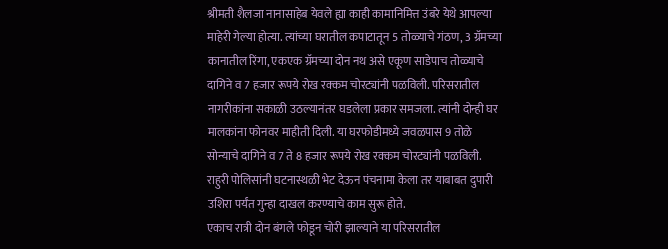श्रीमती शैलजा नानासाहेब येवले ह्या काही कामानिमित्त उंबरे येथे आपल्या माहेरी गेल्या होत्या. त्यांच्या घरातील कपाटातून 5 तोळ्याचे गंठण, 3 ग्रॅमच्या कानातील रिंगा, एकएक ग्रॅमच्या दोन नथ असे एकूण साडेपाच तोळ्याचे दागिने व 7 हजार रूपये रोख रक्कम चोरट्यांनी पळविली. परिसरातील नागरीकांना सकाळी उठल्यानंतर घडलेला प्रकार समजला. त्यांनी दोन्ही घर मालकांना फोनवर माहीती दिली. या घरफोडीमध्ये जवळपास 9 तोळे सोन्याचे दागिने व 7 ते 8 हजार रूपये रोख रक्कम चोरट्यांनी पळविली. राहुरी पोलिसांनी घटनास्थळी भेट देऊन पंचनामा केला तर याबाबत दुपारी उशिरा पर्यंत गुन्हा दाखल करण्याचे काम सुरू होते.
एकाच रात्री दोन बंगले फोडून चोरी झाल्याने या परिसरातील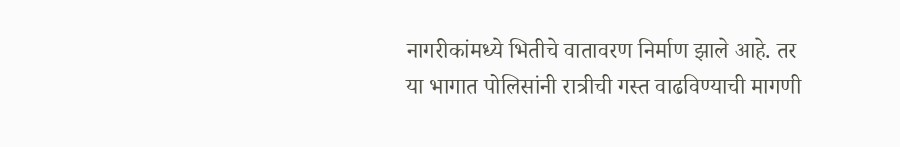नागरीकांमध्ये भितीचे वातावरण निर्माण झाले आहे. तर या भागात पोलिसांनी रात्रीची गस्त वाढविण्याची मागणी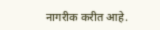नागरीक करीत आहे.